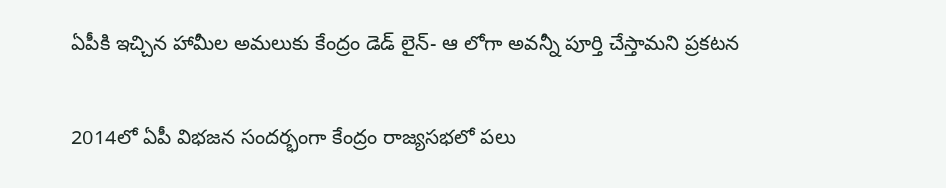ఏపీకి ఇచ్చిన హామీల అమలుకు కేంద్రం డెడ్ లైన్- ఆ లోగా అవన్నీ పూర్తి చేస్తామని ప్రకటన

2014లో ఏపీ విభజన సందర్భంగా కేంద్రం రాజ్యసభలో పలు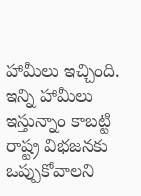హామీలు ఇచ్చింది. ఇన్ని హామీలు ఇస్తున్నాం కాబట్టి రాష్ట్ర విభజనకు ఒప్పుకోవాలని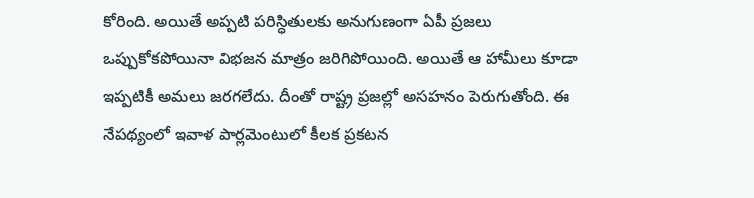కోరింది. అయితే అప్పటి పరిస్ధితులకు అనుగుణంగా ఏపీ ప్రజలు ఒప్పుకోకపోయినా విభజన మాత్రం జరిగిపోయింది. అయితే ఆ హామీలు కూడా ఇప్పటికీ అమలు జరగలేదు. దీంతో రాష్ట్ర ప్రజల్లో అసహనం పెరుగుతోంది. ఈ నేపథ్యంలో ఇవాళ పార్లమెంటులో కీలక ప్రకటన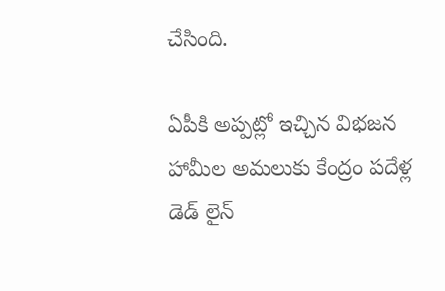చేసింది.

ఏపీకి అప్పట్లో ఇచ్చిన విభజన హామీల అమలుకు కేంద్రం పదేళ్ల డెడ్ లైన్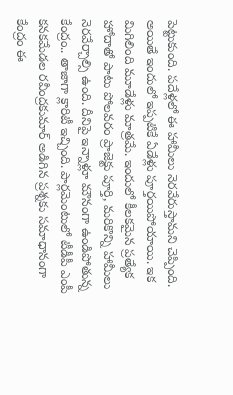పెట్టుకుంది. పదేళ్లలో ఈ హామీలు నెరవేరుస్తామని చెప్పింది. అయితే ఇందులో ఇప్పటికే ఏడేళ్లు పూర్తయిపోయాయి. ఇక మిగిలింది మూడేళ్లు మాత్రమే. ఇందులో కీలకమైన ప్రత్యేక హోదాతో పాటు పోలవరం ప్రాజెక్టు పూర్తి, మరికొన్ని హామీలు నెరవేర్చాల్సి ఉంది. దీనిపై ఇన్నాళ్లూ మౌనంగా ఉండిపోతున్న కేంద్రం.. తాజాగా క్లారిటీ ఇచ్చింది. పార్లమెంటులో టీడీపీ ఎంపీ కనకమేడల రవీంద్రకుమార్ అడిగిన ప్రశ్నకు సమాధానంగా కేంద్రం ఈ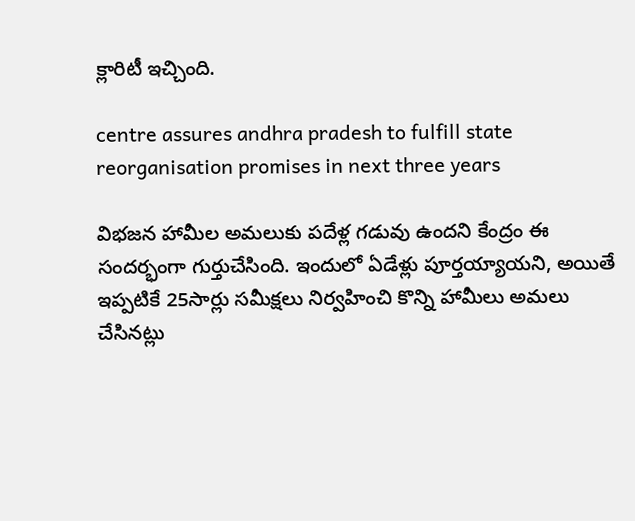క్లారిటీ ఇచ్చింది.

centre assures andhra pradesh to fulfill state reorganisation promises in next three years

విభజన హామీల అమలుకు పదేళ్ల గడువు ఉందని కేంద్రం ఈ సందర్భంగా గుర్తుచేసింది. ఇందులో ఏడేళ్లు పూర్తయ్యాయని, అయితే ఇప్పటికే 25సార్లు సమీక్షలు నిర్వహించి కొన్ని హామీలు అమలు చేసినట్లు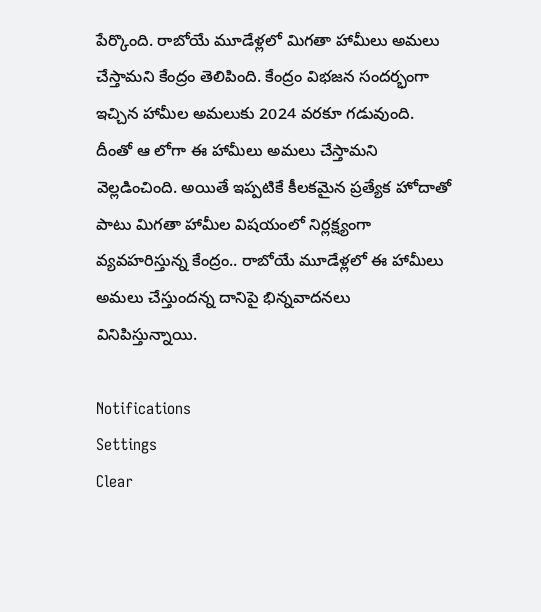పేర్కొంది. రాబోయే మూడేళ్లలో మిగతా హామీలు అమలు చేస్తామని కేంద్రం తెలిపింది. కేంద్రం విభజన సందర్భంగా ఇచ్చిన హామీల అమలుకు 2024 వరకూ గడువుంది. దీంతో ఆ లోగా ఈ హామీలు అమలు చేస్తామని వెల్లడించింది. అయితే ఇప్పటికే కీలకమైన ప్రత్యేక హోదాతో పాటు మిగతా హామీల విషయంలో నిర్లక్ష్యంగా వ్యవహరిస్తున్న కేంద్రం.. రాబోయే మూడేళ్లలో ఈ హామీలు అమలు చేస్తుందన్న దానిపై భిన్నవాదనలు వినిపిస్తున్నాయి.

Notifications
Settings
Clear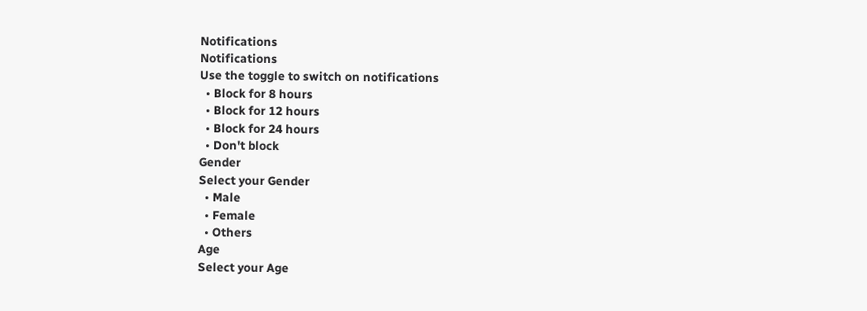Notifications
Notifications
Use the toggle to switch on notifications
  • Block for 8 hours
  • Block for 12 hours
  • Block for 24 hours
  • Don't block
Gender
Select your Gender
  • Male
  • Female
  • Others
Age
Select your Age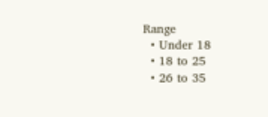Range
  • Under 18
  • 18 to 25
  • 26 to 35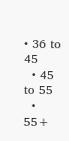• 36 to 45
  • 45 to 55
  • 55+